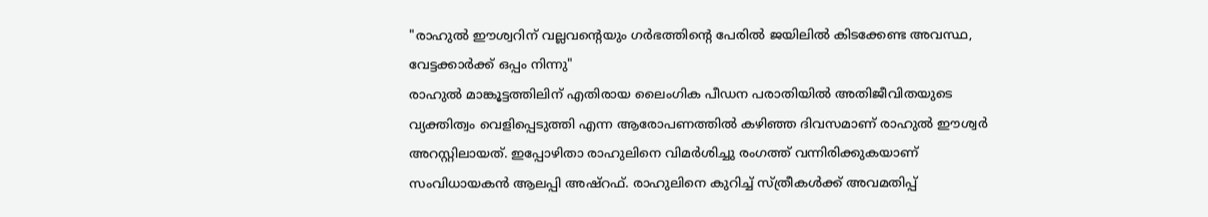"രാഹുൽ ഈശ്വറിന് വല്ലവന്റെയും ഗർഭത്തിന്റെ പേരിൽ ജയിലിൽ കിടക്കേണ്ട അവസ്ഥ, വേട്ടക്കാർക്ക് ഒപ്പം നിന്നു"
രാഹുൽ മാങ്കൂട്ടത്തിലിന് എതിരായ ലൈംഗിക പീഡന പരാതിയിൽ അതിജീവിതയുടെ വ്യക്തിത്വം വെളിപ്പെടുത്തി എന്ന ആരോപണത്തിൽ കഴിഞ്ഞ ദിവസമാണ് രാഹുൽ ഈശ്വർ അറസ്റ്റിലായത്. ഇപ്പോഴിതാ രാഹുലിനെ വിമർശിച്ചു രംഗത്ത് വന്നിരിക്കുകയാണ് സംവിധായകൻ ആലപ്പി അഷ്റഫ്. രാഹുലിനെ കുറിച്ച് സ്ത്രീകൾക്ക് അവമതിപ്പ്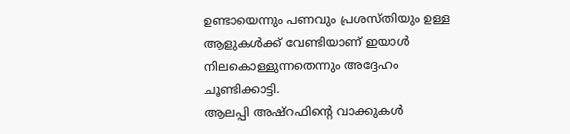ഉണ്ടായെന്നും പണവും പ്രശസ്തിയും ഉള്ള ആളുകൾക്ക് വേണ്ടിയാണ് ഇയാൾ നിലകൊള്ളുന്നതെന്നും അദ്ദേഹം ചൂണ്ടിക്കാട്ടി.
ആലപ്പി അഷ്റഫിന്റെ വാക്കുകൾ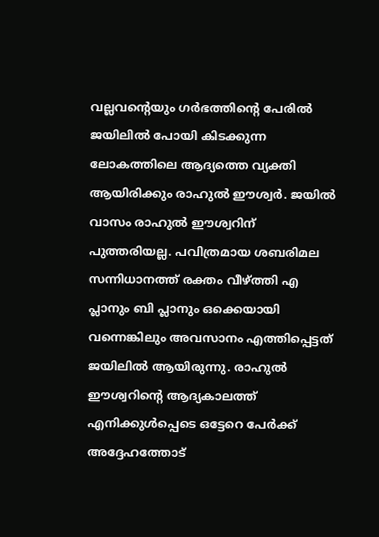വല്ലവന്റെയും ഗർഭത്തിന്റെ പേരിൽ ജയിലിൽ പോയി കിടക്കുന്ന ലോകത്തിലെ ആദ്യത്തെ വ്യക്തി ആയിരിക്കും രാഹുൽ ഈശ്വർ. ജയിൽ വാസം രാഹുൽ ഈശ്വറിന് പുത്തരിയല്ല. പവിത്രമായ ശബരിമല സന്നിധാനത്ത് രക്തം വീഴ്ത്തി എ പ്ലാനും ബി പ്ലാനും ഒക്കെയായി വന്നെങ്കിലും അവസാനം എത്തിപ്പെട്ടത് ജയിലിൽ ആയിരുന്നു. രാഹുൽ ഈശ്വറിന്റെ ആദ്യകാലത്ത് എനിക്കുൾപ്പെടെ ഒട്ടേറെ പേർക്ക് അദ്ദേഹത്തോട്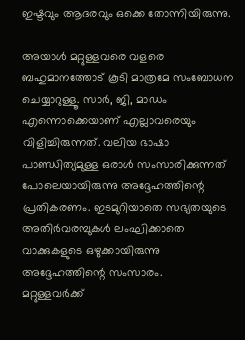ഇഷ്ടവും ആദരവും ഒക്കെ തോന്നിയിരുന്നു.

അയാൾ മറ്റുള്ളവരെ വളരെ ബഹുമാനത്തോട് കൂടി മാത്രമേ സംബോധന ചെയ്യാറുള്ളൂ. സാർ, ജി, മാഡം എന്നൊക്കെയാണ് എല്ലാവരെയും വിളിച്ചിരുന്നത്. വലിയ ഭാഷാ പാണ്ഡിത്യമുള്ള ഒരാൾ സംസാരിക്കുന്നത് പോലെയായിരുന്നു അദ്ദേഹത്തിന്റെ പ്രതികരണം. ഇടമുറിയാതെ സഭ്യതയുടെ അതിർവരമ്പുകൾ ലംഘിക്കാതെ വാക്കുകളുടെ ഒഴുക്കായിരുന്നു അദ്ദേഹത്തിന്റെ സംസാരം.
മറ്റുള്ളവർക്ക്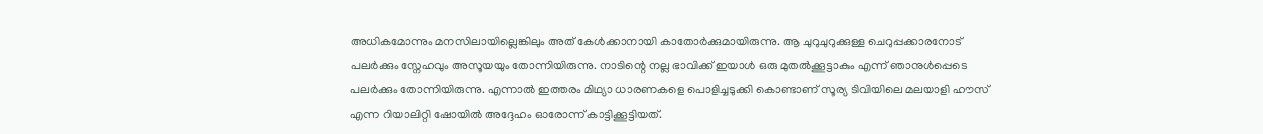അധികമോന്നും മനസിലായില്ലെങ്കിലും അത് കേൾക്കാനായി കാതോർക്കുമായിരുന്നു. ആ ചുറുചുറുക്കുള്ള ചെറുപ്പക്കാരനോട് പലർക്കും സ്നേഹവും അസൂയയും തോന്നിയിരുന്നു. നാടിന്റെ നല്ല ഭാവിക്ക് ഇയാൾ ഒരു മുതൽക്കൂട്ടാകും എന്ന് ഞാനുൾപ്പെടെ പലർക്കും തോന്നിയിരുന്നു. എന്നാൽ ഇത്തരം മിഥ്യാ ധാരണകളെ പൊളിച്ചടുക്കി കൊണ്ടാണ് സൂര്യ ടിവിയിലെ മലയാളി ഹൗസ് എന്ന റിയാലിറ്റി ഷോയിൽ അദ്ദേഹം ഓരോന്ന് കാട്ടിക്കൂട്ടിയത്.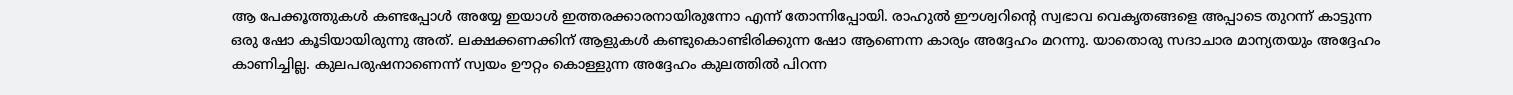ആ പേക്കൂത്തുകൾ കണ്ടപ്പോൾ അയ്യേ ഇയാൾ ഇത്തരക്കാരനായിരുന്നോ എന്ന് തോന്നിപ്പോയി. രാഹുൽ ഈശ്വറിന്റെ സ്വഭാവ വെകൃതങ്ങളെ അപ്പാടെ തുറന്ന് കാട്ടുന്ന ഒരു ഷോ കൂടിയായിരുന്നു അത്. ലക്ഷക്കണക്കിന് ആളുകൾ കണ്ടുകൊണ്ടിരിക്കുന്ന ഷോ ആണെന്ന കാര്യം അദ്ദേഹം മറന്നു. യാതൊരു സദാചാര മാന്യതയും അദ്ദേഹം കാണിച്ചില്ല. കുലപരുഷനാണെന്ന് സ്വയം ഊറ്റം കൊള്ളുന്ന അദ്ദേഹം കുലത്തിൽ പിറന്ന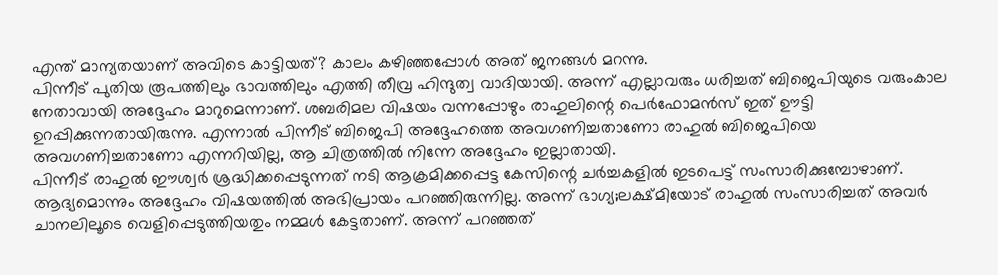എന്ത് മാന്യതയാണ് അവിടെ കാട്ടിയത്? കാലം കഴിഞ്ഞപ്പോൾ അത് ജനങ്ങൾ മറന്നു.
പിന്നീട് പുതിയ രൂപത്തിലും ഭാവത്തിലും എത്തി തീവ്ര ഹിന്ദുത്വ വാദിയായി. അന്ന് എല്ലാവരും ധരിച്ചത് ബിജെപിയുടെ വരുംകാല നേതാവായി അദ്ദേഹം മാറുമെന്നാണ്. ശബരിമല വിഷയം വന്നപ്പോഴും രാഹുലിന്റെ പെർഫോമൻസ് ഇത് ഊട്ടി ഉറപ്പിക്കുന്നതായിരുന്നു. എന്നാൽ പിന്നീട് ബിജെപി അദ്ദേഹത്തെ അവഗണിച്ചതാണോ രാഹുൽ ബിജെപിയെ അവഗണിച്ചതാണോ എന്നറിയില്ല, ആ ചിത്രത്തിൽ നിന്നേ അദ്ദേഹം ഇല്ലാതായി.
പിന്നീട് രാഹുൽ ഈശ്വർ ശ്രദ്ധിക്കപ്പെടുന്നത് നടി ആക്രമിക്കപ്പെട്ട കേസിന്റെ ചർച്ചകളിൽ ഇടപെട്ട് സംസാരിക്കുമ്പോഴാണ്. ആദ്യമൊന്നും അദ്ദേഹം വിഷയത്തിൽ അഭിപ്രായം പറഞ്ഞിരുന്നില്ല. അന്ന് ഭാഗ്യ;ലക്ഷ്മിയോട് രാഹുൽ സംസാരിച്ചത് അവർ ചാനലിലൂടെ വെളിപ്പെടുത്തിയതും നമ്മൾ കേട്ടതാണ്. അന്ന് പറഞ്ഞത്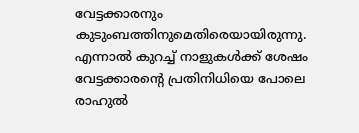വേട്ടക്കാരനും കുടുംബത്തിനുമെതിരെയായിരുന്നു. എന്നാൽ കുറച്ച് നാളുകൾക്ക് ശേഷം വേട്ടക്കാരന്റെ പ്രതിനിധിയെ പോലെ രാഹുൽ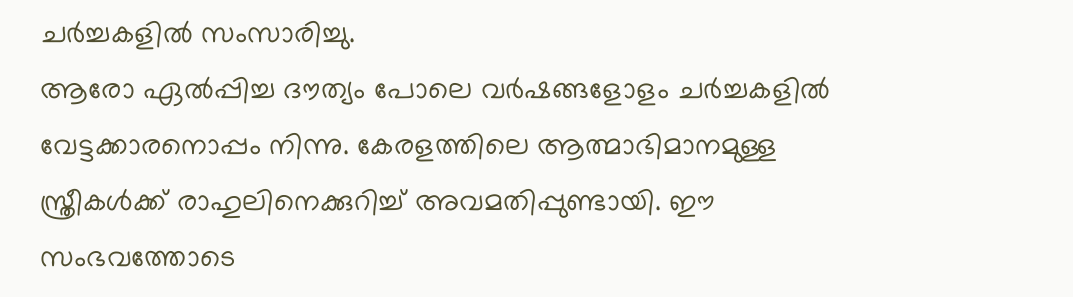ചർച്ചകളിൽ സംസാരിച്ചു.
ആരോ ഏൽപ്പിച്ച ദൗത്യം പോലെ വർഷങ്ങളോളം ചർച്ചകളിൽ വേട്ടക്കാരനൊപ്പം നിന്നു. കേരളത്തിലെ ആത്മാഭിമാനമുള്ള സ്ത്രീകൾക്ക് രാഹുലിനെക്കുറിച്ച് അവമതിപ്പുണ്ടായി. ഈ സംഭവത്തോടെ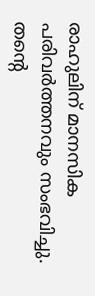രാഹുലിന് മാനസിക പരിവർത്തനവും സംഭവിച്ചു. തന്റെ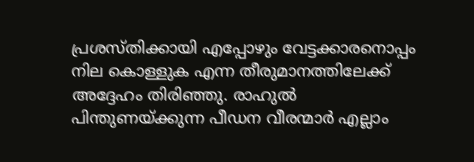പ്രശസ്തിക്കായി എപ്പോഴും വേട്ടക്കാരനൊപ്പം നില കൊള്ളുക എന്ന തീരുമാനത്തിലേക്ക് അദ്ദേഹം തിരിഞ്ഞു. രാഹുൽ പിന്തുണയ്ക്കുന്ന പീഡന വീരന്മാർ എല്ലാം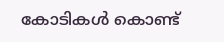കോടികൾ കൊണ്ട്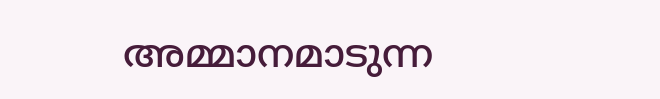അമ്മാനമാടുന്ന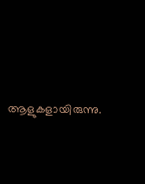ആളുകളായിരുന്നു.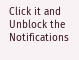Click it and Unblock the Notifications